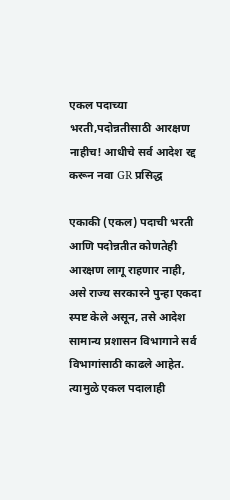एकल पदाच्या भरती,पदोन्नतीसाठी आरक्षण नाहीच! आधीचे सर्व आदेश रद्द करून नवा GR प्रसिद्ध

एकाकी (एकल) पदाची भरती आणि पदोन्नतीत कोणतेही आरक्षण लागू राहणार नाही, असे राज्य सरकारने पुन्हा एकदा स्पष्ट केले असून, तसे आदेश सामान्य प्रशासन विभागाने सर्व विभागांसाठी काढले आहेत. त्यामुळे एकल पदालाही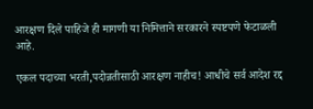आरक्षण दिले पाहिजे ही मागणी या निमित्ताने सरकारने स्पष्टपणे फेटाळली आहे.

एकल पदाच्या भरती,पदोन्नतीसाठी आरक्षण नाहीच! आधीचे सर्व आदेश रद्द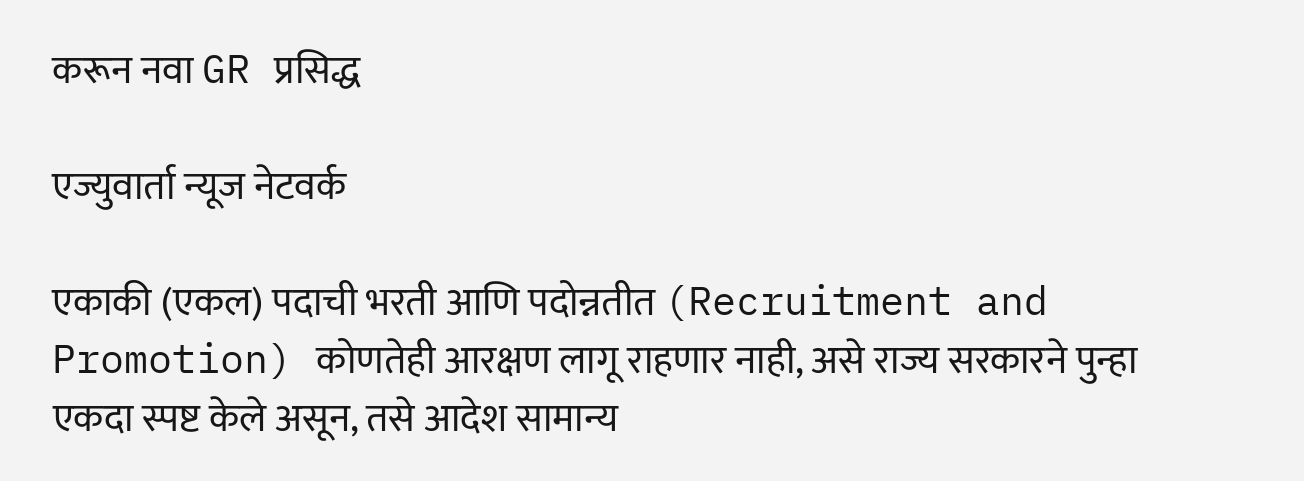करून नवा GR प्रसिद्ध

एज्युवार्ता न्यूज नेटवर्क

एकाकी (एकल) पदाची भरती आणि पदोन्नतीत (Recruitment and Promotion) कोणतेही आरक्षण लागू राहणार नाही, असे राज्य सरकारने पुन्हा एकदा स्पष्ट केले असून, तसे आदेश सामान्य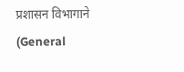प्रशासन विभागाने (General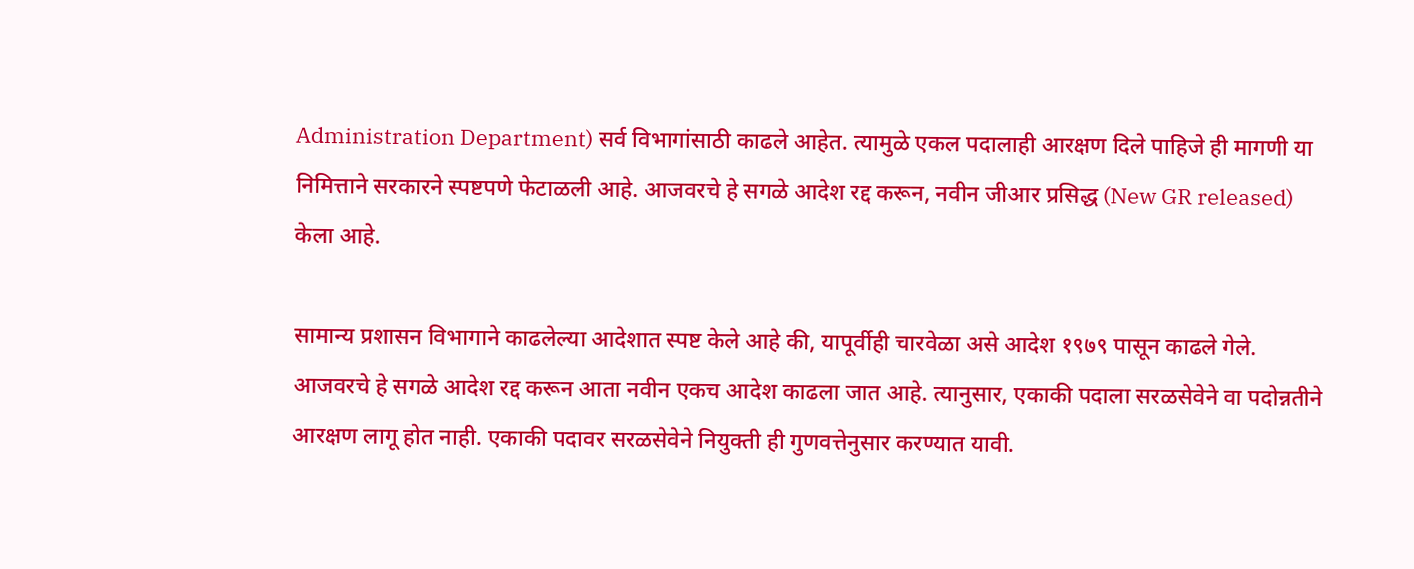Administration Department) सर्व विभागांसाठी काढले आहेत. त्यामुळे एकल पदालाही आरक्षण दिले पाहिजे ही मागणी या निमित्ताने सरकारने स्पष्टपणे फेटाळली आहे. आजवरचे हे सगळे आदेश रद्द करून, नवीन जीआर प्रसिद्ध (New GR released) केला आहे.

सामान्य प्रशासन विभागाने काढलेल्या आदेशात स्पष्ट केले आहे की, यापूर्वीही चारवेळा असे आदेश १९७९ पासून काढले गेले. आजवरचे हे सगळे आदेश रद्द करून आता नवीन एकच आदेश काढला जात आहे. त्यानुसार, एकाकी पदाला सरळसेवेने वा पदोन्नतीने आरक्षण लागू होत नाही. एकाकी पदावर सरळसेवेने नियुक्ती ही गुणवत्तेनुसार करण्यात यावी.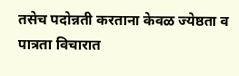तसेच पदोन्नती करताना केवळ ज्येष्ठता व पात्रता विचारात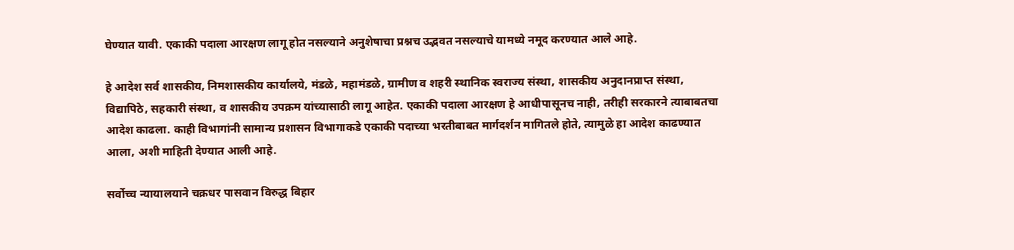घेण्यात यावी. एकाकी पदाला आरक्षण लागू होत नसल्याने अनुशेषाचा प्रश्नच उद्भवत नसल्याचे यामध्ये नमूद करण्यात आले आहे.

हे आदेश सर्व शासकीय, निमशासकीय कार्यालये, मंडळे, महामंडळे, ग्रामीण व शहरी स्थानिक स्वराज्य संस्था, शासकीय अनुदानप्राप्त संस्था, विद्यापिठे, सहकारी संस्था, व शासकीय उपक्रम यांच्यासाठी लागू आहेत. एकाकी पदाला आरक्षण हे आधीपासूनच नाही, तरीही सरकारने त्याबाबतचा आदेश काढला. काही विभागांनी सामान्य प्रशासन विभागाकडे एकाकी पदाच्या भरतीबाबत मार्गदर्शन मागितले होते, त्यामुळे हा आदेश काढण्यात आला, अशी माहिती देण्यात आली आहे.

सर्वोच्च न्यायालयाने चक्रधर पासवान विरुद्ध बिहार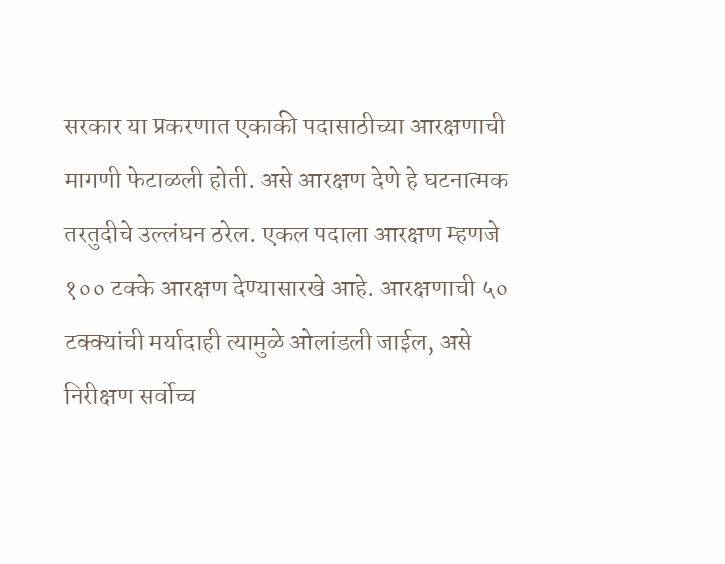सरकार या प्रकरणात एकाकी पदासाठीच्या आरक्षणाची मागणी फेटाळली होती. असे आरक्षण देणे हे घटनात्मक तरतुदीचे उल्लंघन ठरेल. एकल पदाला आरक्षण म्हणजे १०० टक्के आरक्षण देण्यासारखे आहे. आरक्षणाची ५० टक्क्यांची मर्यादाही त्यामुळे ओलांडली जाईल, असे निरीक्षण सर्वोच्च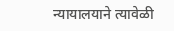न्यायालयाने त्यावेळी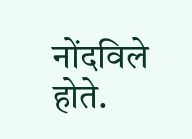नोंदविले होते.